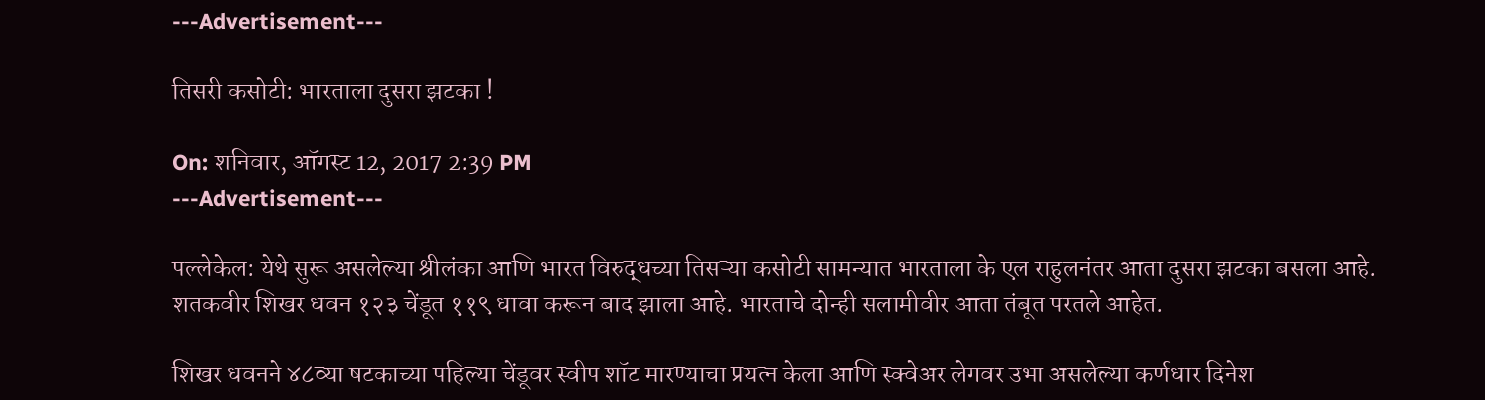---Advertisement---

तिसरी कसोटी: भारताला दुसरा झटका !

On: शनिवार, ऑगस्ट 12, 2017 2:39 PM
---Advertisement---

पल्लेकेल: येथे सुरू असलेल्या श्रीलंका आणि भारत विरुद्धच्या तिसऱ्या कसोटी सामन्यात भारताला के एल राहुलनंतर आता दुसरा झटका बसला आहे. शतकवीर शिखर धवन १२३ चेंडूत ११९ धावा करून बाद झाला आहे. भारताचे दोन्ही सलामीवीर आता तंबूत परतले आहेत.

शिखर धवनने ४८व्या षटकाच्या पहिल्या चेंडूवर स्वीप शॉट मारण्याचा प्रयत्न केला आणि स्क्वेअर लेगवर उभा असलेल्या कर्णधार दिनेश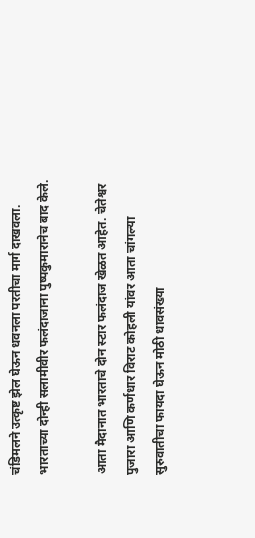चंडिमलने उत्कृष्ट झेल घेऊन धवनला परतीचा मार्ग दाखवला. भारताच्या दोन्ही सलामीवीर फलंदाजाना पुष्पकुमारानेच बाद केले.

आता मैदानात भारताचे दोन स्टार फलंदाज खेळत आहेत. चेतेश्वर पुजारा आणि कर्णधार विराट कोहली यांवर आता चांगल्या सुरुवातीचा फायदा घेऊन मोठी धावसंख्या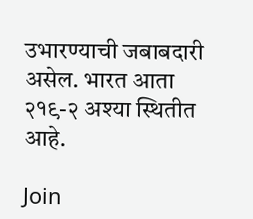उभारण्याची जबाबदारी असेल. भारत आता २१९-२ अश्या स्थितीत आहे.

Join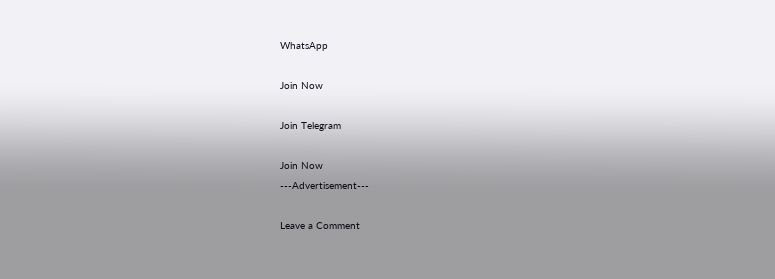WhatsApp

Join Now

Join Telegram

Join Now
---Advertisement---

Leave a Comment